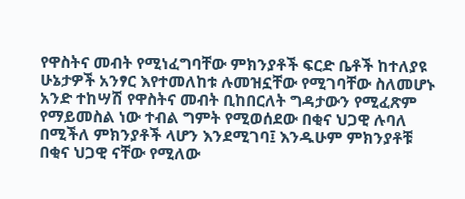የዋስትና መብት የሚነፈግባቸው ምክንያቶች ፍርድ ቤቶች ከተለያዩ ሁኔታዎች አንፃር እየተመለከቱ ሉመዝኗቸው የሚገባቸው ስለመሆኑ አንድ ተከሣሽ የዋስትና መብት ቢከበርለት ግዳታውን የሚፈጽም የማይመስል ነው ተብል ግምት የሚወሰደው በቂና ህጋዊ ሉባለ በሚችለ ምክንያቶች ላሆን እንደሚገባ፤ እንዱሁም ምክንያቶቹ በቂና ህጋዊ ናቸው የሚለው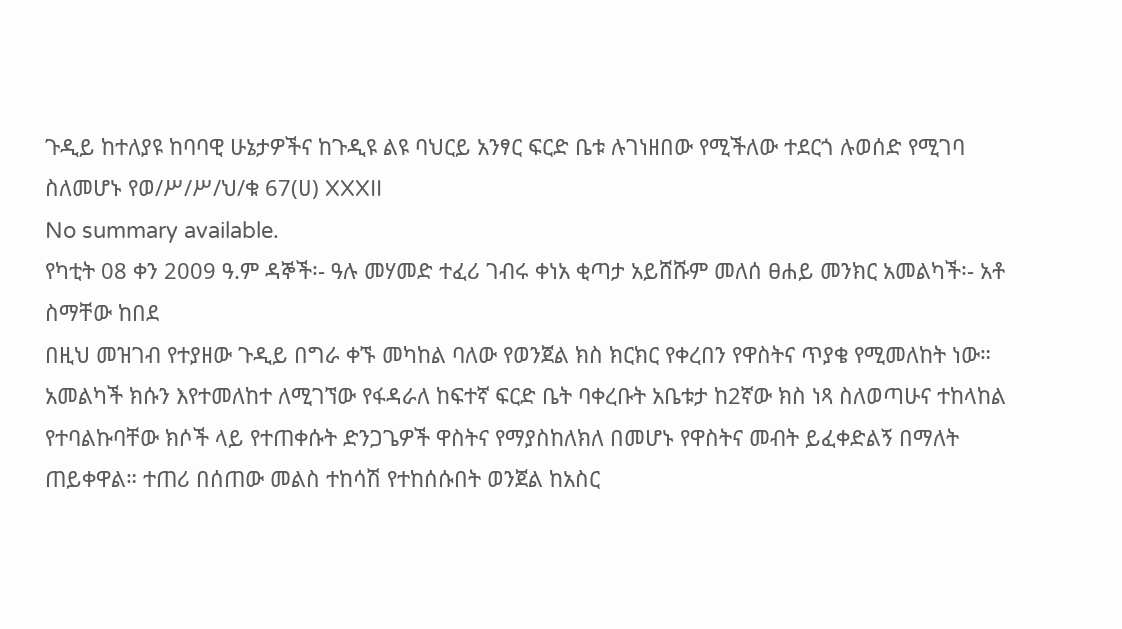ጉዲይ ከተለያዩ ከባባዊ ሁኔታዎችና ከጉዲዩ ልዩ ባህርይ አንፃር ፍርድ ቤቱ ሉገነዘበው የሚችለው ተደርጎ ሉወሰድ የሚገባ ስለመሆኑ የወ/ሥ/ሥ/ህ/ቁ 67(ሀ) XXXII
No summary available.
የካቲት 08 ቀን 2009 ዓ.ም ዳኞች፡- ዓሉ መሃመድ ተፈሪ ገብሩ ቀነአ ቂጣታ አይሸሹም መለሰ ፀሐይ መንክር አመልካች፡- አቶ ስማቸው ከበደ
በዚህ መዝገብ የተያዘው ጉዲይ በግራ ቀኙ መካከል ባለው የወንጀል ክስ ክርክር የቀረበን የዋስትና ጥያቄ የሚመለከት ነው። አመልካች ክሱን እየተመለከተ ለሚገኘው የፋዳራለ ከፍተኛ ፍርድ ቤት ባቀረቡት አቤቱታ ከ2ኛው ክስ ነጻ ስለወጣሁና ተከላከል የተባልኩባቸው ክሶች ላይ የተጠቀሱት ድንጋጌዎች ዋስትና የማያስከለክለ በመሆኑ የዋስትና መብት ይፈቀድልኝ በማለት ጠይቀዋል። ተጠሪ በሰጠው መልስ ተከሳሽ የተከሰሱበት ወንጀል ከአስር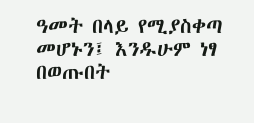ዓመት በላይ የሚያስቀጣ መሆኑን፤ እንዱሁም ነፃ በወጡበት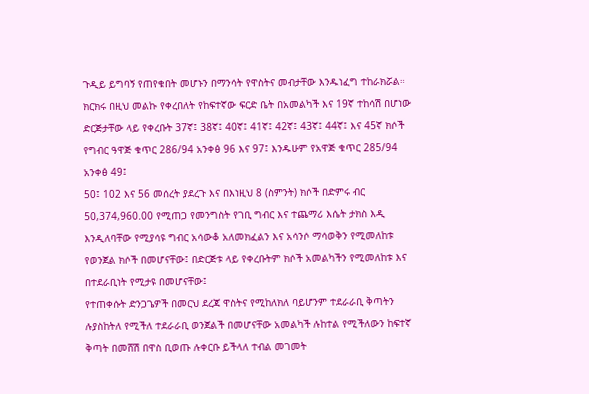ጉዲይ ይግባኝ የጠየቁበት መሆኑን በማንሳት የዋስትና መብታቸው እንዱነፈግ ተከራክሯል።
ክርክሩ በዚህ መልኩ የቀረበለት የከፍተኛው ፍርድ ቤት በአመልካች እና 19ኛ ተከሳሽ በሆነው ድርጅታቸው ላይ የቀረቡት 37ኛ፤ 38ኛ፤ 40ኛ፤ 41ኛ፤ 42ኛ፤ 43ኛ፤ 44ኛ፤ እና 45ኛ ክሶች የግብር ዓዋጅ ቁጥር 286/94 አንቀፅ 96 እና 97፤ እንዱሁም የአዋጅ ቁጥር 285/94 አንቀፅ 49፤
50፤ 102 እና 56 መሰረት ያደረጉ እና በእነዚህ 8 (ስምንት) ክሶች በድምሩ ብር 50,374,960.00 የሚጠጋ የመንግስት የገቢ ግብር እና ተጨማሪ እሴት ታክስ እዲ እንዲለባቸው የሚያሳዩ ግብር አሳውቆ አለመክፈልን እና አሳንሶ ማሳወቅን የሚመለከቱ የወንጀል ክሶች በመሆናቸው፤ በድርጅቱ ላይ የቀረቡትም ክሶች አመልካችን የሚመለከቱ እና በተደራቢነት የሚታዩ በመሆናቸው፤
የተጠቀሱት ድንጋጌዎች በመርህ ደረጃ ዋስትና የሚከለክለ ባይሆንም ተደራራቢ ቅጣትን ሉያስከትለ የሚችለ ተደራራቢ ወንጀልች በመሆናቸው አመልካች ሉከተል የሚችለውን ከፍተኛ ቅጣት በመሸሽ በዋስ ቢወጡ ሉቀርቡ ይችላለ ተብል መገመት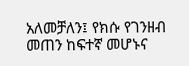አለመቻለን፤ የክሱ የገንዘብ መጠን ከፍተኛ መሆኑና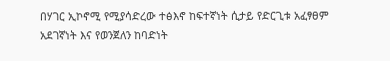በሃገር ኢኮኖሚ የሚያሳድረው ተፅእኖ ከፍተኛነት ሲታይ የድርጊቱ አፈፃፀም አደገኛነት እና የወንጀለን ከባድነት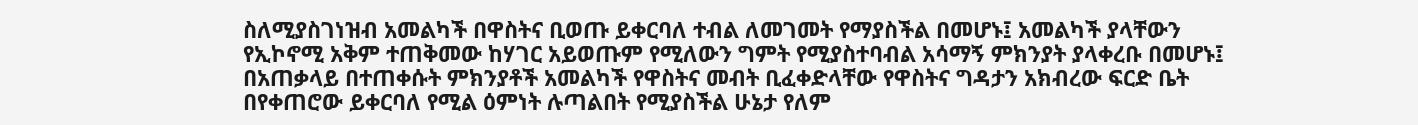ስለሚያስገነዝብ አመልካች በዋስትና ቢወጡ ይቀርባለ ተብል ለመገመት የማያስችል በመሆኑ፤ አመልካች ያላቸውን የኢኮኖሚ አቅም ተጠቅመው ከሃገር አይወጡም የሚለውን ግምት የሚያስተባብል አሳማኝ ምክንያት ያላቀረቡ በመሆኑ፤ በአጠቃላይ በተጠቀሱት ምክንያቶች አመልካች የዋስትና መብት ቢፈቀድላቸው የዋስትና ግዳታን አክብረው ፍርድ ቤት በየቀጠሮው ይቀርባለ የሚል ዕምነት ሉጣልበት የሚያስችል ሁኔታ የለም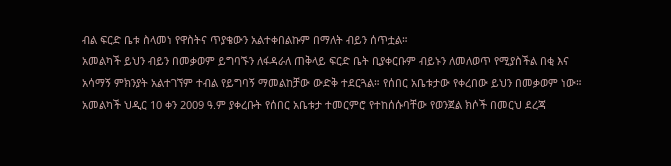ብል ፍርድ ቤቱ ስላመነ የዋስትና ጥያቄውን አልተቀበልኩም በማለት ብይን ሰጥቷል።
አመልካች ይህን ብይን በመቃወም ይግባኙን ለፋዳራለ ጠቅላይ ፍርድ ቤት ቢያቀርቡም ብይኑን ለመለወጥ የሚያስችል በቂ እና አሳማኝ ምክንያት አልተገኘም ተብል የይግባኝ ማመልከቻው ውድቅ ተደርጓል። የሰበር አቤቱታው የቀረበው ይህን በመቃወም ነው።
አመልካች ህዲር 10 ቀን 2009 ዓ.ም ያቀረቡት የሰበር አቤቱታ ተመርምሮ የተከሰሱባቸው የወንጀል ክሶች በመርህ ደረጃ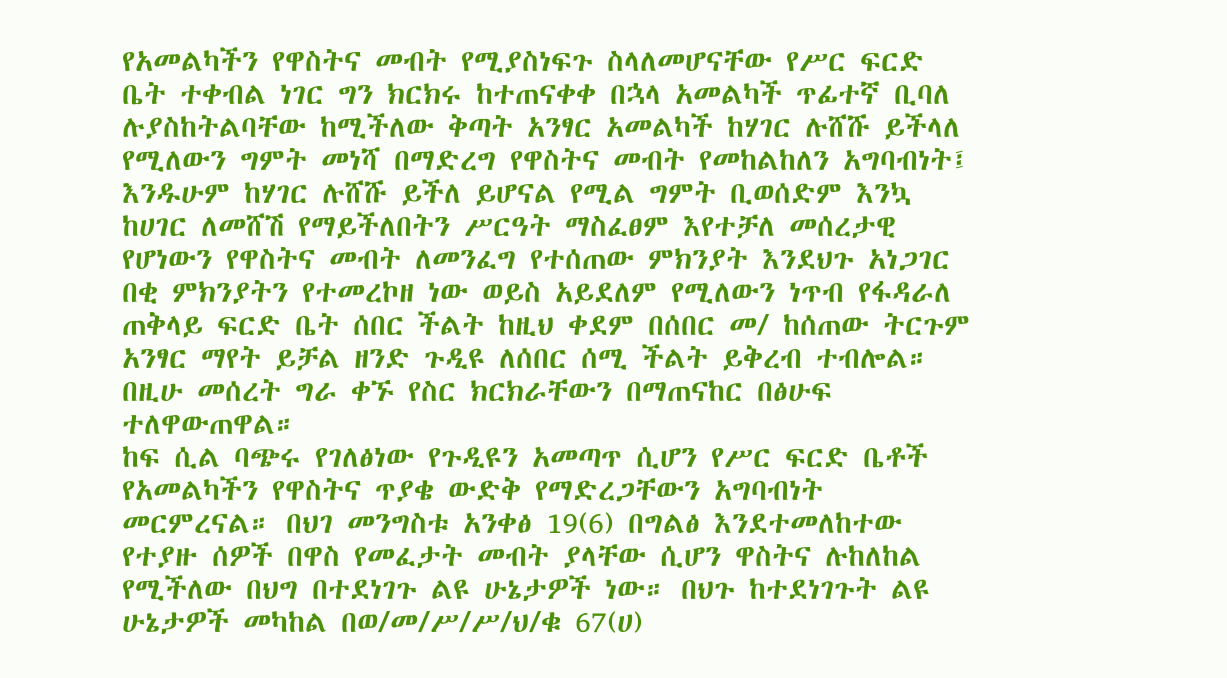የአመልካችን የዋስትና መብት የሚያስነፍጉ ስላለመሆናቸው የሥር ፍርድ ቤት ተቀብል ነገር ግን ክርክሩ ከተጠናቀቀ በኋላ አመልካች ጥፊተኛ ቢባለ ሉያስከትልባቸው ከሚችለው ቅጣት አንፃር አመልካች ከሃገር ሉሸሹ ይችላለ የሚለውን ግምት መነሻ በማድረግ የዋስትና መብት የመከልከለን አግባብነት፤ እንዱሁም ከሃገር ሉሸሹ ይችለ ይሆናል የሚል ግምት ቢወሰድም እንኳ ከሀገር ለመሸሽ የማይችለበትን ሥርዓት ማስፈፀም እየተቻለ መሰረታዊ የሆነውን የዋስትና መብት ለመንፈግ የተሰጠው ምክንያት እንደህጉ አነጋገር በቂ ምክንያትን የተመረኮዘ ነው ወይስ አይደለም የሚለውን ነጥብ የፋዳራለ ጠቅላይ ፍርድ ቤት ሰበር ችልት ከዚህ ቀደም በሰበር መ/ ከሰጠው ትርጉም አንፃር ማየት ይቻል ዘንድ ጉዲዩ ለሰበር ሰሚ ችልት ይቅረብ ተብሎል። በዚሁ መሰረት ግራ ቀኙ የስር ክርክራቸውን በማጠናከር በፅሁፍ ተለዋውጠዋል።
ከፍ ሲል ባጭሩ የገለፅነው የጉዲዩን አመጣጥ ሲሆን የሥር ፍርድ ቤቶች የአመልካችን የዋስትና ጥያቄ ውድቅ የማድረጋቸውን አግባብነት መርምረናል። በህገ መንግስቱ አንቀፅ 19(6) በግልፅ እንደተመለከተው የተያዙ ሰዎች በዋስ የመፈታት መብት ያላቸው ሲሆን ዋስትና ሉከለከል የሚችለው በህግ በተደነገጉ ልዩ ሁኔታዎች ነው። በህጉ ከተደነገጉት ልዩ ሁኔታዎች መካከል በወ/መ/ሥ/ሥ/ህ/ቁ 67(ሀ)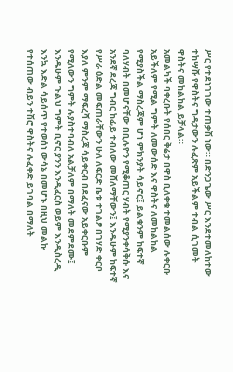ሥር የተደነገገው ተጠቃሽ ነው። በድንጋጌው ሥር እንደተመለከተው ተከሣሹ የዋስትና ግዳታውን ሉፈጽም አይችልም ተብል ሲገመት ዋስትና መከልከል ይቻላል።
አመልካች ባቀረቡት የሰበር ቅሬታ በዋስ ቢለቀቁ ተመልሰው ሉቀርቡ አይችለም የሚል ግምት ለመውሰድ እና ዋስትና ለመከልከል የሚያስችል ማስረጃም ሆነ ምክንያት ሳይኖር፤ ይልቁንም ከፍተኛ ባለሃብት በመሆናቸው በቢሉዮን የሚቆጠር ሃብት የሚያንቀሳቅሱ እና አንደኛ ደረጃ ግብር ከፊይ ተብለው መሸለማቸውን፤ እንዱሁም ከፍተኛ የሥራ ዕድል መፍጠራቸውን ሁለ ለፍርድ ቤቱ ተገልፆ በገሃድ ቀርቦ እያለ ምንም ማፍረሻ ማስረጃ ሳይቀርብ በደፈናው አይቀርቡም የሚለውን ግምት ሉያስተባብለ አልቻለም በማለት መደምደሙ፤ እንዱሁም ጉልህ ግምት ቢኖር ያንን እንዲፈርስ ወይም እንዲስረዲ እንኳ እድል ሳይሰጥ የተወሰነ ውሳኔ በመሆኑ በዚህ መልኩ የተሰጠው ብይን ተሽሮ ዋስትና ሉፈቀድ ይገባል በማለት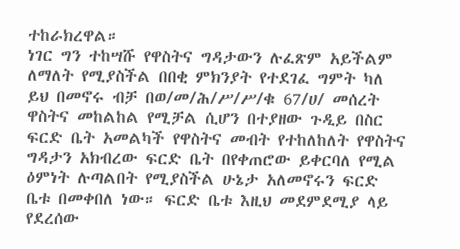ተከራክረዋል።
ነገር ግን ተከሣሹ የዋስትና ግዳታውን ሉፈጽም አይችልም ለማለት የሚያስችል በበቂ ምክንያት የተደገፈ ግምት ካለ ይህ በመኖሩ ብቻ በወ/መ/ሕ/ሥ/ሥ/ቁ 67/ሀ/ መሰረት ዋስትና መከልከል የሚቻል ሲሆን በተያዘው ጉዲይ በስር ፍርድ ቤት አመልካች የዋስትና መብት የተከለከለት የዋስትና ግዳታን አክብረው ፍርድ ቤት በየቀጠሮው ይቀርባለ የሚል ዕምነት ሉጣልበት የሚያስችል ሁኔታ አለመኖሩን ፍርድ ቤቱ በመቀበለ ነው። ፍርድ ቤቱ እዚህ መደምደሚያ ላይ የደረሰው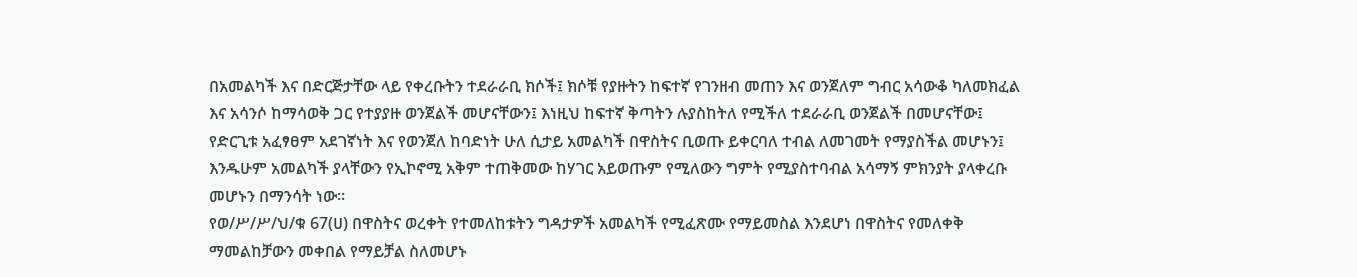በአመልካች እና በድርጅታቸው ላይ የቀረቡትን ተደራራቢ ክሶች፤ ክሶቹ የያዙትን ከፍተኛ የገንዘብ መጠን እና ወንጀለም ግብር አሳውቆ ካለመክፈል እና አሳንሶ ከማሳወቅ ጋር የተያያዙ ወንጀልች መሆናቸውን፤ እነዚህ ከፍተኛ ቅጣትን ሉያስከትለ የሚችለ ተደራራቢ ወንጀልች በመሆናቸው፤ የድርጊቱ አፈፃፀም አደገኛነት እና የወንጀለ ከባድነት ሁለ ሲታይ አመልካች በዋስትና ቢወጡ ይቀርባለ ተብል ለመገመት የማያስችል መሆኑን፤ እንዱሁም አመልካች ያላቸውን የኢኮኖሚ አቅም ተጠቅመው ከሃገር አይወጡም የሚለውን ግምት የሚያስተባብል አሳማኝ ምክንያት ያላቀረቡ መሆኑን በማንሳት ነው።
የወ/ሥ/ሥ/ህ/ቁ 67(ሀ) በዋስትና ወረቀት የተመለከቱትን ግዳታዎች አመልካች የሚፈጽሙ የማይመስል እንደሆነ በዋስትና የመለቀቅ ማመልከቻውን መቀበል የማይቻል ስለመሆኑ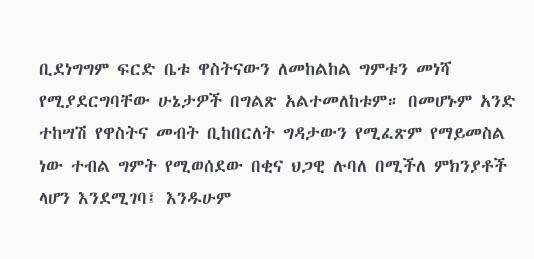ቢደነግግም ፍርድ ቤቱ ዋስትናውን ለመከልከል ግምቱን መነሻ የሚያደርግባቸው ሁኔታዎች በግልጽ አልተመለከቱም። በመሆኑም አንድ ተከሣሽ የዋስትና መብት ቢከበርለት ግዳታውን የሚፈጽም የማይመስል ነው ተብል ግምት የሚወሰደው በቂና ህጋዊ ሉባለ በሚችለ ምክንያቶች ላሆን እንደሚገባ፤ እንዱሁም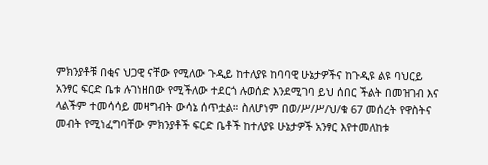ምክንያቶቹ በቂና ህጋዊ ናቸው የሚለው ጉዲይ ከተለያዩ ከባባዊ ሁኔታዎችና ከጉዲዩ ልዩ ባህርይ አንፃር ፍርድ ቤቱ ሉገነዘበው የሚችለው ተደርጎ ሉወሰድ እንደሚገባ ይህ ሰበር ችልት በመዝገብ እና ላልችም ተመሳሳይ መዛግብት ውሳኔ ሰጥቷል። ስለሆነም በወ/ሥ/ሥ/ህ/ቁ 67 መሰረት የዋስትና መብት የሚነፈግባቸው ምክንያቶች ፍርድ ቤቶች ከተለያዩ ሁኔታዎች አንፃር እየተመለከቱ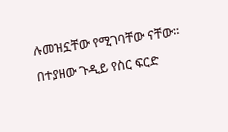ሉመዝኗቸው የሚገባቸው ናቸው።
በተያዘው ጉዲይ የስር ፍርድ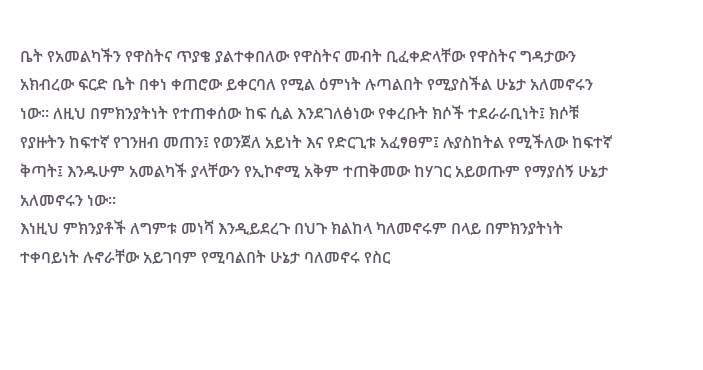ቤት የአመልካችን የዋስትና ጥያቄ ያልተቀበለው የዋስትና መብት ቢፈቀድላቸው የዋስትና ግዳታውን አክብረው ፍርድ ቤት በቀነ ቀጠሮው ይቀርባለ የሚል ዕምነት ሉጣልበት የሚያስችል ሁኔታ አለመኖሩን ነው። ለዚህ በምክንያትነት የተጠቀሰው ከፍ ሲል እንደገለፅነው የቀረቡት ክሶች ተደራራቢነት፤ ክሶቹ የያዙትን ከፍተኛ የገንዘብ መጠን፤ የወንጀለ አይነት እና የድርጊቱ አፈፃፀም፤ ሉያስከትል የሚችለው ከፍተኛ ቅጣት፤ እንዱሁም አመልካች ያላቸውን የኢኮኖሚ አቅም ተጠቅመው ከሃገር አይወጡም የማያሰኝ ሁኔታ አለመኖሩን ነው።
እነዚህ ምክንያቶች ለግምቱ መነሻ እንዲይደረጉ በህጉ ክልከላ ካለመኖሩም በላይ በምክንያትነት ተቀባይነት ሉኖራቸው አይገባም የሚባልበት ሁኔታ ባለመኖሩ የስር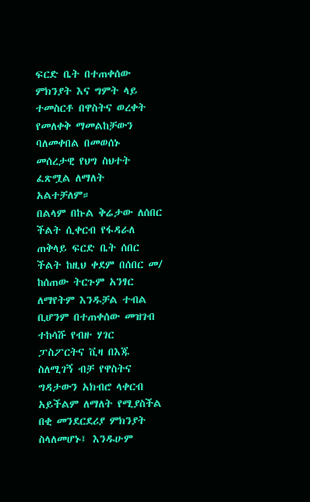ፍርድ ቤት በተጠቀሰው ምክንያት እና ግምት ላይ ተመስርቶ በዋስትና ወረቀት የመለቀቅ ማመልከቻውን ባለመቀበል በመወሰኑ መሰረታዊ የህግ ስህተት ፈጽሟል ለማለት አልተቻለም።
በልላም በኩል ቅሬታው ለሰበር ችልት ሲቀርብ የፋዳራለ ጠቅላይ ፍርድ ቤት ሰበር ችልት ከዚህ ቀደም በሰበር መ/ ከሰጠው ትርጉም አንፃር ለማየትም እንዱቻል ተብል ቢሆንም በተጠቀሰው መዝገብ ተከሳሹ የብዙ ሃገር ፓስፖርትና ቪዛ በእጁ ስለሚገኝ ብቻ የዋስትና ግዳታውን አክብሮ ላቀርብ አይችልም ለማለት የሚያስችል በቂ መንደርደሪያ ምክንያት ስላለመሆኑ፤ እንዱሁም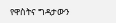የዋስትና ግዳታውን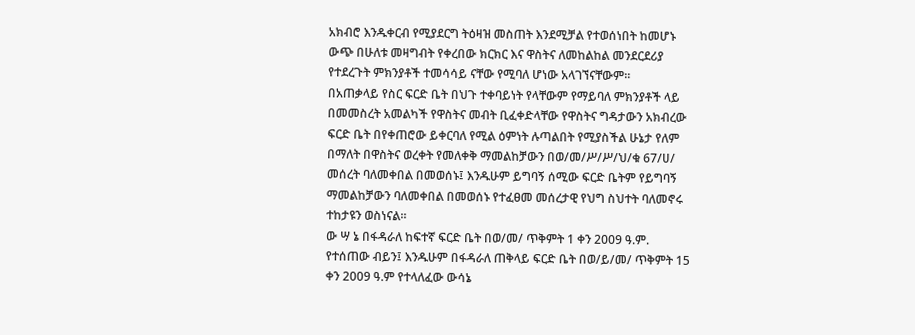አክብሮ እንዱቀርብ የሚያደርግ ትዕዛዝ መስጠት እንደሚቻል የተወሰነበት ከመሆኑ ውጭ በሁለቱ መዛግብት የቀረበው ክርክር እና ዋስትና ለመከልከል መንደርደሪያ የተደረጉት ምክንያቶች ተመሳሳይ ናቸው የሚባለ ሆነው አላገኘናቸውም።
በአጠቃላይ የስር ፍርድ ቤት በህጉ ተቀባይነት የላቸውም የማይባለ ምክንያቶች ላይ በመመስረት አመልካች የዋስትና መብት ቢፈቀድላቸው የዋስትና ግዳታውን አክብረው ፍርድ ቤት በየቀጠሮው ይቀርባለ የሚል ዕምነት ሉጣልበት የሚያስችል ሁኔታ የለም በማለት በዋስትና ወረቀት የመለቀቅ ማመልከቻውን በወ/መ/ሥ/ሥ/ህ/ቁ 67/ሀ/ መሰረት ባለመቀበል በመወሰኑ፤ እንዱሁም ይግባኝ ሰሚው ፍርድ ቤትም የይግባኝ ማመልከቻውን ባለመቀበል በመወሰኑ የተፈፀመ መሰረታዊ የህግ ስህተት ባለመኖሩ ተከታዩን ወስነናል።
ው ሣ ኔ በፋዳራለ ከፍተኛ ፍርድ ቤት በወ/መ/ ጥቅምት 1 ቀን 2009 ዓ.ም. የተሰጠው ብይን፤ እንዱሁም በፋዳራለ ጠቅላይ ፍርድ ቤት በወ/ይ/መ/ ጥቅምት 15 ቀን 2009 ዓ.ም የተላለፈው ውሳኔ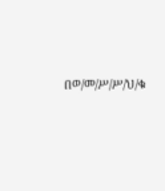በወ/መ/ሥ/ሥ/ህ/ቁ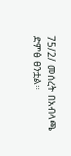75/2/ መሰረት በአብላጫ ድምፅ ፀንቷል።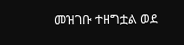መዝገቡ ተዘግቷል ወደ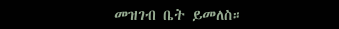መዝገብ ቤት ይመለስ።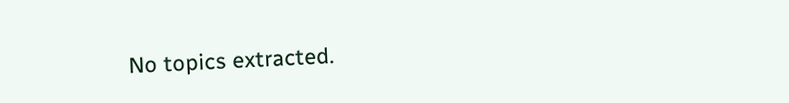No topics extracted.